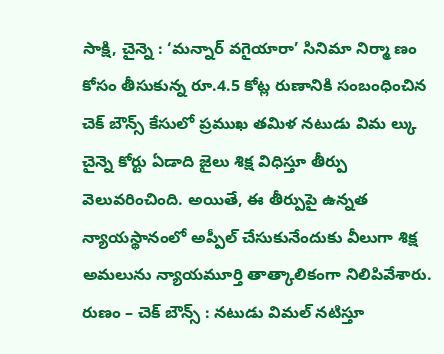సాక్షి, చైన్నె : ‘మన్నార్ వగైయారా’ సినిమా నిర్మా ణం కోసం తీసుకున్న రూ.4.5 కోట్ల రుణానికి సంబంధించిన చెక్ బౌన్స్ కేసులో ప్రముఖ తమిళ నటుడు విమ ల్కు చైన్నె కోర్టు ఏడాది జైలు శిక్ష విధిస్తూ తీర్పు వెలువరించింది. అయితే, ఈ తీర్పుపై ఉన్నత న్యాయస్థానంలో అప్పీల్ చేసుకునేందుకు వీలుగా శిక్ష అమలును న్యాయమూర్తి తాత్కాలికంగా నిలిపివేశారు.
రుణం – చెక్ బౌన్స్ : నటుడు విమల్ నటిస్తూ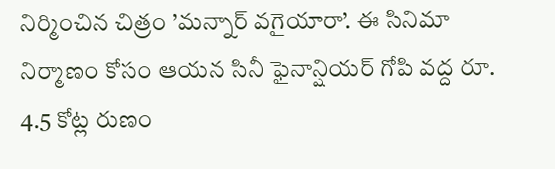నిర్మించిన చిత్రం ’మన్నార్ వగైయారా’. ఈ సినిమా నిర్మాణం కోసం ఆయన సినీ ఫైనాన్షియర్ గోపి వద్ద రూ. 4.5 కోట్ల రుణం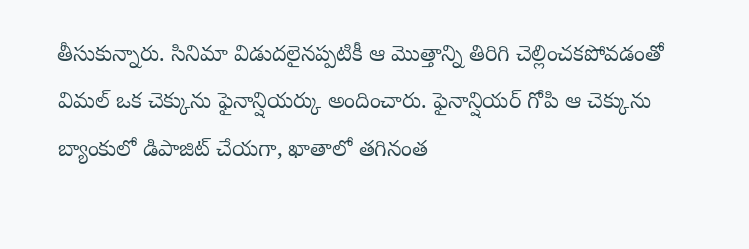తీసుకున్నారు. సినిమా విడుదలైనప్పటికీ ఆ మొత్తాన్ని తిరిగి చెల్లించకపోవడంతో విమల్ ఒక చెక్కును ఫైనాన్షియర్కు అందించారు. ఫైనాన్షియర్ గోపి ఆ చెక్కును బ్యాంకులో డిపాజిట్ చేయగా, ఖాతాలో తగినంత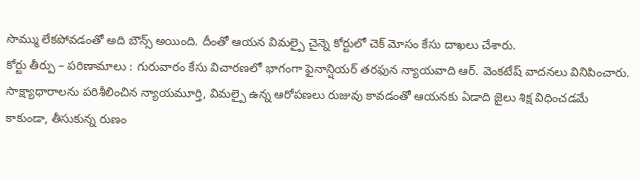సొమ్ము లేకపోవడంతో అది బౌన్స్ అయింది. దీంతో ఆయన విమల్పై చైన్నె కోర్టులో చెక్ మోసం కేసు దాఖలు చేశారు.
కోర్టు తీర్పు – పరిణామాలు : గురువారం కేసు విచారణలో భాగంగా ఫైనాన్షియర్ తరఫున న్యాయవాది ఆర్. వెంకటేష్ వాదనలు వినిపించారు. సాక్ష్యాధారాలను పరిశీలించిన న్యాయమూర్తి, విమల్పై ఉన్న ఆరోపణలు రుజువు కావడంతో ఆయనకు ఏడాది జైలు శిక్ష విధించడమే కాకుండా, తీసుకున్న రుణం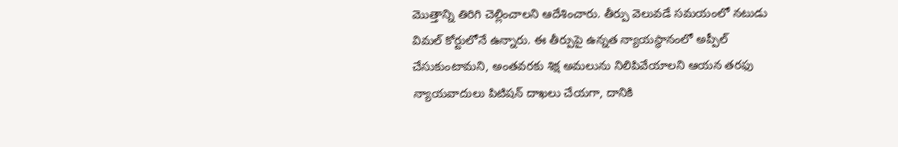మొత్తాన్ని తిరిగి చెల్లించాలని ఆదేశించారు. తీర్పు వెలువడే సమయంలో నటుడు విమల్ కోర్టులోనే ఉన్నారు. ఈ తీర్పుపై ఉన్నత న్యాయస్థానంలో అప్పీల్ చేసుకుంటామని, అంతవరకు శిక్ష అమలును నిలిపివేయాలని ఆయన తరఫు న్యాయవాదులు పిటిషన్ దాఖలు చేయగా, దానికి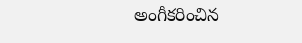అంగీకరించిన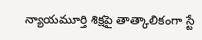న్యాయమూర్తి శిక్షపై తాత్కాలికంగా స్టే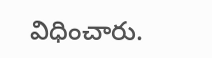విధించారు.